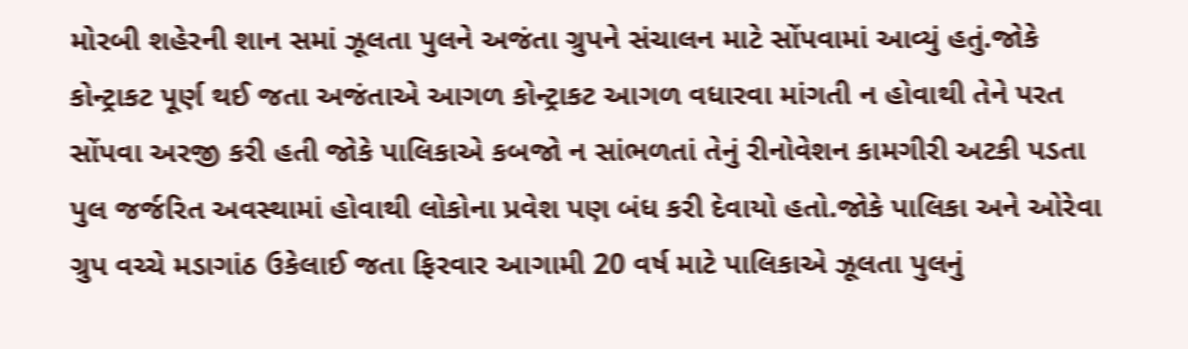મોરબી શહેરની શાન સમાં ઝૂલતા પુલને અજંતા ગ્રુપને સંચાલન માટે સોંપવામાં આવ્યું હતું.જોકે કોન્ટ્રાકટ પૂર્ણ થઈ જતા અજંતાએ આગળ કોન્ટ્રાકટ આગળ વધારવા માંગતી ન હોવાથી તેને પરત સોંપવા અરજી કરી હતી જોકે પાલિકાએ કબજો ન સાંભળતાં તેનું રીનોવેશન કામગીરી અટકી પડતા પુલ જર્જરિત અવસ્થામાં હોવાથી લોકોના પ્રવેશ પણ બંધ કરી દેવાયો હતો.જોકે પાલિકા અને ઓરેવા ગ્રુપ વચ્ચે મડાગાંઠ ઉકેલાઈ જતા ફિરવાર આગામી 20 વર્ષ માટે પાલિકાએ ઝૂલતા પુલનું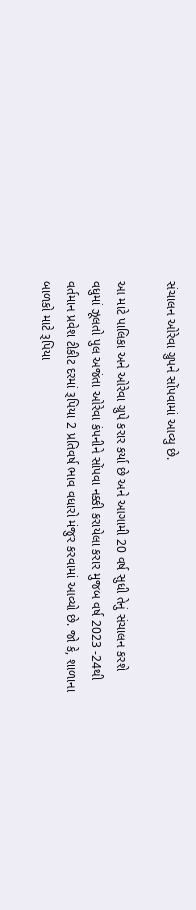સંચાલન ઓરેવા ગ્રુપને સોંપવામાં આવ્યુ છે.

આ માટે પાલિકા અને ઓરેવા ગ્રુપે કરાર કર્યા છે અને આગામી 20 વર્ષ સુધી તેનું સંચાલન કરશે વધુમાં ઝૂલતો પુલ અજંતા ઓરેવા કંપનીને સોંપવા નક્કી કરાયેલા કરાર મુજબ વર્ષ 2023 -24થી વર્તમાન પ્રવેશ ટીકીટ દરમાં રૂપિયા 2 પ્રતિવર્ષ ભાવ વધારો મંજુર કરવામાં આવ્યો છે. જો કે, શાળાના બાળકો માટે રૂપિયા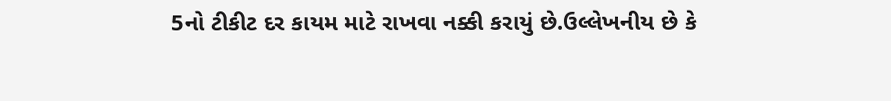5નો ટીકીટ દર કાયમ માટે રાખવા નક્કી કરાયું છે.ઉલ્લેખનીય છે કે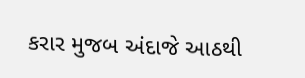કરાર મુજબ અંદાજે આઠથી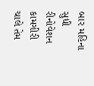બાર મહિના સુધી રીનોવેશન કામગીરી ચાલે તેમ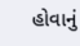હોવાનું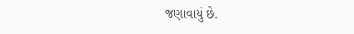જણાવાયું છે.